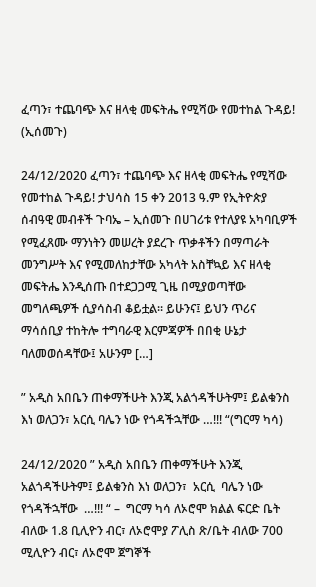ፈጣን፣ ተጨባጭ እና ዘላቂ መፍትሔ የሚሻው የመተከል ጉዳይ! (ኢሰመጉ)

24/12/2020 ፈጣን፣ ተጨባጭ እና ዘላቂ መፍትሔ የሚሻው የመተከል ጉዳይ! ታህሳስ 15 ቀን 2013 ዓ.ም የኢትዮጵያ ሰብዓዊ መብቶች ጉባኤ – ኢሰመጉ በሀገሪቱ የተለያዩ አካባቢዎች የሚፈጸሙ ማንነትን መሠረት ያደረጉ ጥቃቶችን በማጣራት መንግሥት እና የሚመለከታቸው አካላት አስቸኳይ እና ዘላቂ መፍትሔ እንዲሰጡ በተደጋጋሚ ጊዜ በሚያወጣቸው መግለጫዎች ሲያሳስብ ቆይቷል፡፡ ይሁንና፤ ይህን ጥሪና ማሳሰቢያ ተከትሎ ተግባራዊ እርምጃዎች በበቂ ሁኔታ ባለመወሰዳቸው፤ አሁንም […]

” አዲስ አበቤን ጠቀማችሁት እንጂ አልጎዳችሁትም፤ ይልቁንስ እነ ወለጋን፣ አርሲ ባሌን ነው የጎዳችኋቸው …!!! “(ግርማ ካሳ)

24/12/2020 ” አዲስ አበቤን ጠቀማችሁት እንጂ አልጎዳችሁትም፤ ይልቁንስ እነ ወለጋን፣  አርሲ  ባሌን ነው የጎዳችኋቸው  …!!! “ –  ግርማ ካሳ ለኦሮሞ ክልል ፍርድ ቤት ብለው 1.8 ቢሊዮን ብር፣ ለኦሮሞያ ፖሊስ ጽ/ቤት ብለው 700 ሚሊዮን ብር፣ ለኦሮሞ ጀግኞች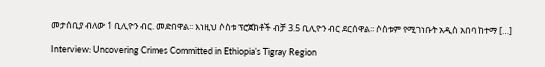መታሰቢያ ብለው 1 ቢሊዮን ብር. መድበዋል፡፡ እነዚህ ሶስቱ ፕሮጀክቶች ብቻ 3.5 ቢሊዮን ብር ደርሰዋል፡፡ ሶስቱም የሚገነቡት አዲስ አበባ ከተማ […]

Interview: Uncovering Crimes Committed in Ethiopia’s Tigray Region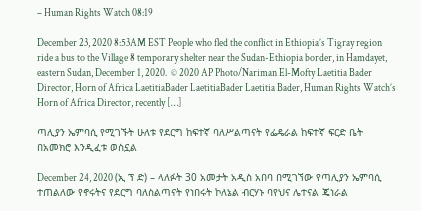– Human Rights Watch 08:19

December 23, 2020 8:53AM EST People who fled the conflict in Ethiopia’s Tigray region ride a bus to the Village 8 temporary shelter near the Sudan-Ethiopia border, in Hamdayet, eastern Sudan, December 1, 2020.  © 2020 AP Photo/Nariman El-Mofty Laetitia Bader Director, Horn of Africa LaetitiaBader LaetitiaBader Laetitia Bader, Human Rights Watch’s Horn of Africa Director, recently […]

ጣሊያን ኤምባሲ የሚገኙት ሁለቱ የደርግ ከፍተኛ ባለሥልጣናት የፌዴራል ከፍተኛ ፍርድ ቤት በአመክሮ እንዲፈቱ ወስኗል

December 24, 2020 (ኢ ፕ ድ) – ላለፉት 30 አመታት አዲስ አበባ በሚገኘው የጣሊያን ኤምባሲ ተጠልለው የኖሩትና የደርግ ባለስልጣናት የነበሩት ኮለኔል ብርሃኑ ባየህና ሌተናል ጄነራል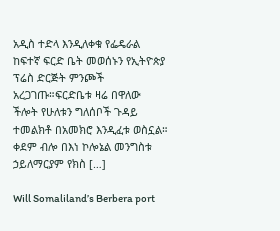አዲስ ተድላ እንዲለቀቁ የፌዴራል ከፍተኛ ፍርድ ቤት መወሰኑን የኢትዮጵያ ፕሬስ ድርጅት ምንጮች አረጋገጡ።ፍርድቤቱ ዛሬ በዋለው ችሎት የሁለቱን ግለሰቦች ጉዳይ ተመልክቶ በአመክሮ እንዲፈቱ ወስኗል። ቀደም ብሎ በእነ ኮሎኔል መንግስቱ ኃይለማርያም የክስ […]

Will Somaliland’s Berbera port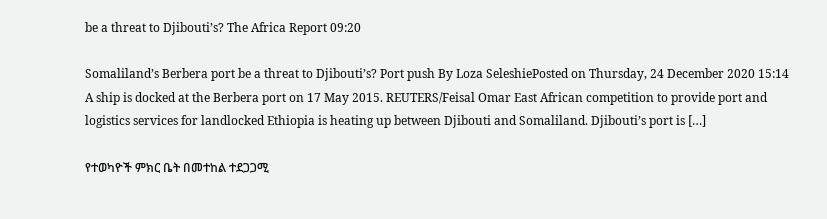be a threat to Djibouti’s? The Africa Report 09:20

Somaliland’s Berbera port be a threat to Djibouti’s? Port push By Loza SeleshiePosted on Thursday, 24 December 2020 15:14 A ship is docked at the Berbera port on 17 May 2015. REUTERS/Feisal Omar East African competition to provide port and logistics services for landlocked Ethiopia is heating up between Djibouti and Somaliland. Djibouti’s port is […]

የተወካዮች ምክር ቤት በመተከል ተደጋጋሚ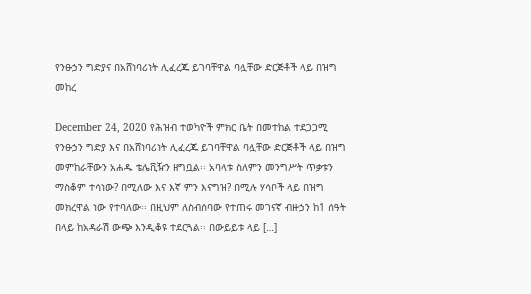የንፁኃን ግድያና በአሸነባሪነት ሊፈረጁ ይገባቸዋል ባሏቸው ድርጅቶች ላይ በዝግ መከረ

December 24, 2020 የሕዝብ ተወካዮች ምክር ቤት በመተከል ተደጋጋሚ የንፁኃን ግድያ እና በአሸነባሪነት ሊፈረጁ ይገባቸዋል ባሏቸው ድርጅቶች ላይ በዝግ መምከራቸውን አሐዱ ቴሌቪዥን ዘግቧል፡፡ አባላቱ ስለምን መንግሥት ጥቃቱን ማስቆም ተሳነው? በሚለው እና እኛ ምን እናግዝ? በሚሉ ሃሳቦች ላይ በዝግ መክረዋል ነው የተባለው፡፡ በዚህም ለስብሰባው የተጠሩ መገናኛ ብዙኃን ከ1 ሰዓት በላይ ከአዳራሽ ውጭ እንዲቆዩ ተደርጓል፡፡ በውይይቱ ላይ […]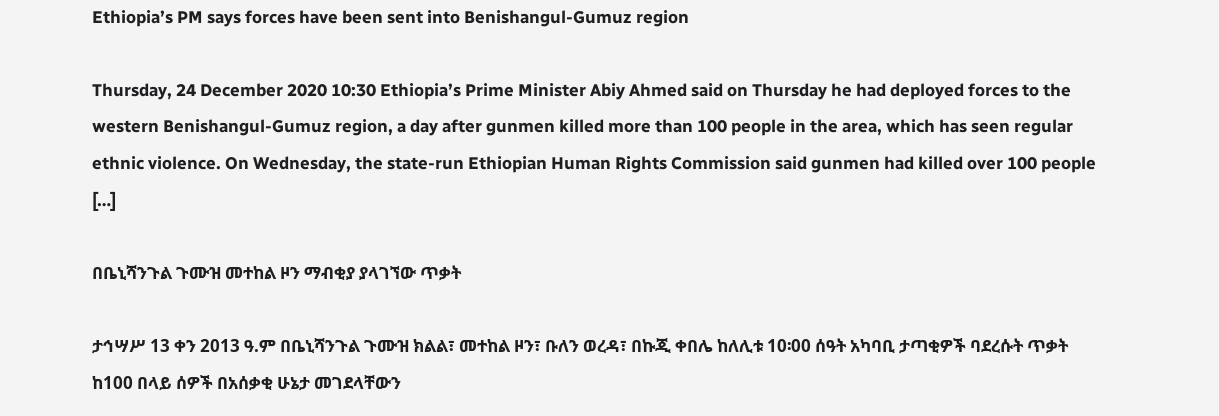Ethiopia’s PM says forces have been sent into Benishangul-Gumuz region

Thursday, 24 December 2020 10:30 Ethiopia’s Prime Minister Abiy Ahmed said on Thursday he had deployed forces to the western Benishangul-Gumuz region, a day after gunmen killed more than 100 people in the area, which has seen regular ethnic violence. On Wednesday, the state-run Ethiopian Human Rights Commission said gunmen had killed over 100 people […]

በቤኒሻንጉል ጉሙዝ መተከል ዞን ማብቂያ ያላገኘው ጥቃት

ታኅሣሥ 13 ቀን 2013 ዓ.ም በቤኒሻንጉል ጉሙዝ ክልል፣ መተከል ዞን፣ ቡለን ወረዳ፣ በኩጂ ቀበሌ ከለሊቱ 10፡00 ሰዓት አካባቢ ታጣቂዎች ባደረሱት ጥቃት ከ100 በላይ ሰዎች በአሰቃቂ ሁኔታ መገደላቸውን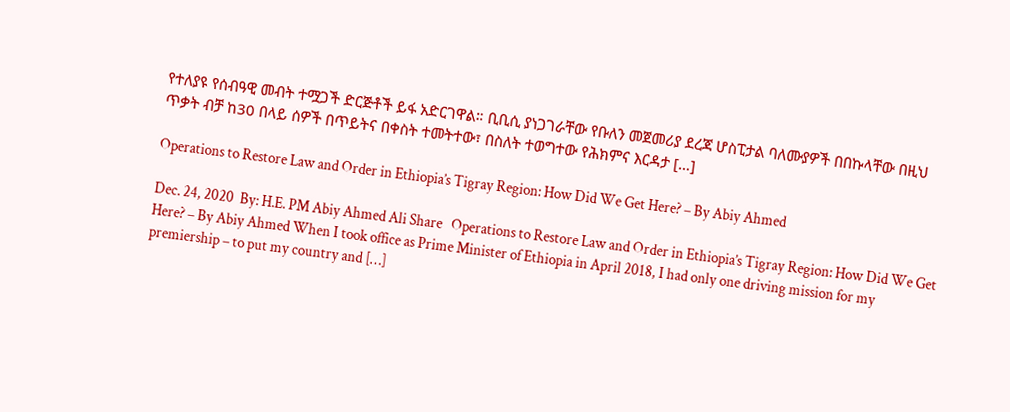የተለያዩ የሰብዓዊ መብት ተሟጋች ድርጅቶች ይፋ አድርገዋል። ቢቢሲ ያነጋገራቸው የቡለን መጀመሪያ ደረጃ ሆስፒታል ባለሙያዎች በበኩላቸው በዚህ ጥቃት ብቻ ከ30 በላይ ሰዎች በጥይትና በቀስት ተመትተው፣ በስለት ተወግተው የሕክምና እርዳታ […]

Operations to Restore Law and Order in Ethiopia’s Tigray Region: How Did We Get Here? – By Abiy Ahmed

Dec. 24, 2020  By: H.E. PM Abiy Ahmed Ali Share   Operations to Restore Law and Order in Ethiopia’s Tigray Region: How Did We Get Here? – By Abiy Ahmed When I took office as Prime Minister of Ethiopia in April 2018, I had only one driving mission for my premiership – to put my country and […]